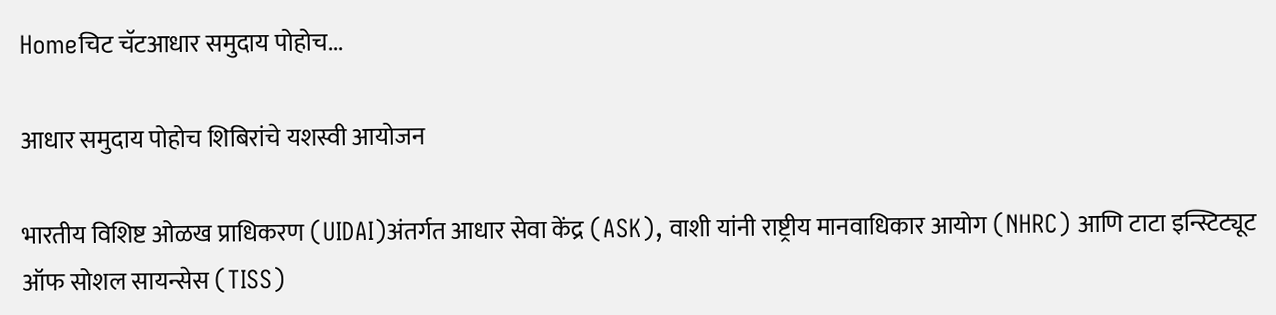Homeचिट चॅटआधार समुदाय पोहोच...

आधार समुदाय पोहोच शिबिरांचे यशस्वी आयोजन

भारतीय विशिष्ट ओळख प्राधिकरण (UIDAI)अंतर्गत आधार सेवा केंद्र (ASK), वाशी यांनी राष्ट्रीय मानवाधिकार आयोग (NHRC) आणि टाटा इन्स्टिट्यूट ऑफ सोशल सायन्सेस (TISS)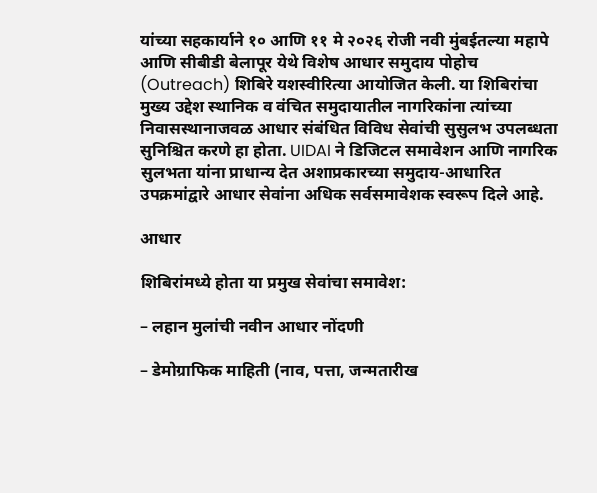यांच्या सहकार्याने १० आणि ११ मे २०२६ रोजी नवी मुंबईतल्या महापे आणि सीबीडी बेलापूर येथे विशेष आधार समुदाय पोहोच (Outreach) शिबिरे यशस्वीरित्या आयोजित केली. या शिबिरांचा मुख्य उद्देश स्थानिक व वंचित समुदायातील नागरिकांना त्यांच्या निवासस्थानाजवळ आधार संबंधित विविध सेवांची सुसुलभ उपलब्धता सुनिश्चित करणे हा होता. UIDAI ने डिजिटल समावेशन आणि नागरिक सुलभता यांना प्राधान्य देत अशाप्रकारच्या समुदाय-आधारित उपक्रमांद्वारे आधार सेवांना अधिक सर्वसमावेशक स्वरूप दिले आहे.

आधार

शिबिरांमध्ये होता या प्रमुख सेवांचा समावेश:

– लहान मुलांची नवीन आधार नोंदणी

– डेमोग्राफिक माहिती (नाव, पत्ता, जन्मतारीख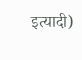इत्यादी)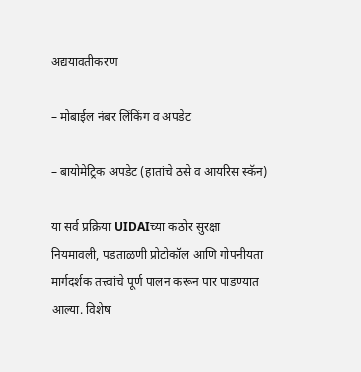अद्ययावतीकरण

– मोबाईल नंबर लिंकिंग व अपडेट

– बायोमेट्रिक अपडेट (हातांचे ठसे व आयरिस स्कॅन)

या सर्व प्रक्रिया UIDAIच्या कठोर सुरक्षा नियमावली, पडताळणी प्रोटोकॉल आणि गोपनीयता मार्गदर्शक तत्त्वांचे पूर्ण पालन करून पार पाडण्यात आल्या. विशेष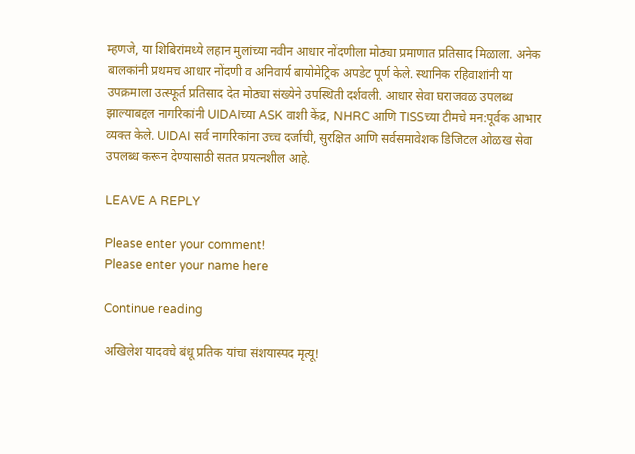म्हणजे, या शिबिरांमध्ये लहान मुलांच्या नवीन आधार नोंदणीला मोठ्या प्रमाणात प्रतिसाद मिळाला. अनेक बालकांनी प्रथमच आधार नोंदणी व अनिवार्य बायोमेट्रिक अपडेट पूर्ण केले. स्थानिक रहिवाशांनी या उपक्रमाला उत्स्फूर्त प्रतिसाद देत मोठ्या संख्येने उपस्थिती दर्शवली. आधार सेवा घराजवळ उपलब्ध झाल्याबद्दल नागरिकांनी UIDAIच्या ASK वाशी केंद्र, NHRC आणि TISSच्या टीमचे मन:पूर्वक आभार व्यक्त केले. UIDAI सर्व नागरिकांना उच्च दर्जाची, सुरक्षित आणि सर्वसमावेशक डिजिटल ओळख सेवा उपलब्ध करून देण्यासाठी सतत प्रयत्नशील आहे.

LEAVE A REPLY

Please enter your comment!
Please enter your name here

Continue reading

अखिलेश यादवचे बंधू प्रतिक यांचा संशयास्पद मृत्यू!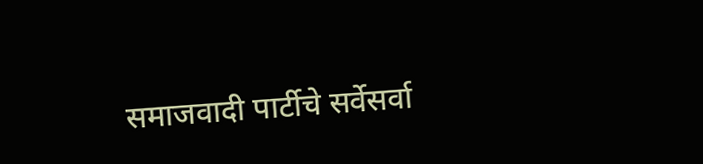समाजवादी पार्टीचे सर्वेसर्वा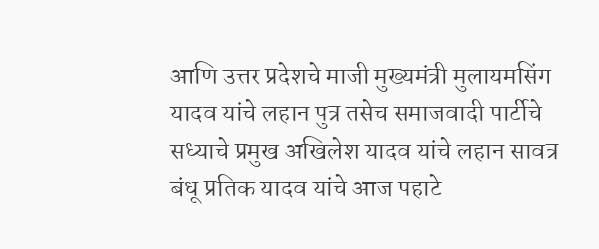आणि उत्तर प्रदेशचे माजी मुख्यमंत्री मुलायमसिंग यादव यांचे लहान पुत्र तसेच समाजवादी पार्टीचे सध्याचे प्रमुख अखिलेश यादव यांचे लहान सावत्र बंधू प्रतिक यादव यांचे आज पहाटे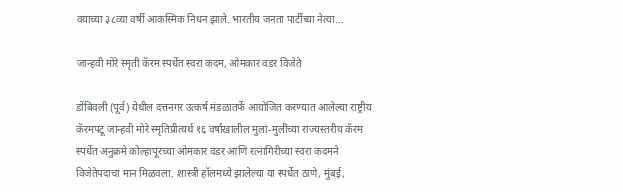वयाच्या ३८व्या वर्षी आकस्मिक निधन झाले. भारतीय जनता पार्टीच्या नेत्या...

जान्हवी मोरे स्मृती कॅरम स्पर्धेत स्वरा कदम, ओमकार वडर विजेते

डोंबिवली (पूर्व) येथील दत्तनगर उत्कर्ष मंडळातर्फे आयोजित करण्यात आलेल्या राष्ट्रीय कॅरमपटू जान्हवी मोरे स्मृतिप्रीत्यर्थ १६ वर्षांखालील मुलां-मुलींच्या राज्यस्तरीय कॅरम स्पर्धेत अनुक्रमे कोल्हापूरच्या ओमकार वडर आणि रत्नागिरीच्या स्वरा कदमने विजेतेपदाचा मान मिळवला. शास्त्री हॉलमध्ये झालेल्या या स्पर्धेत ठाणे, मुंबई,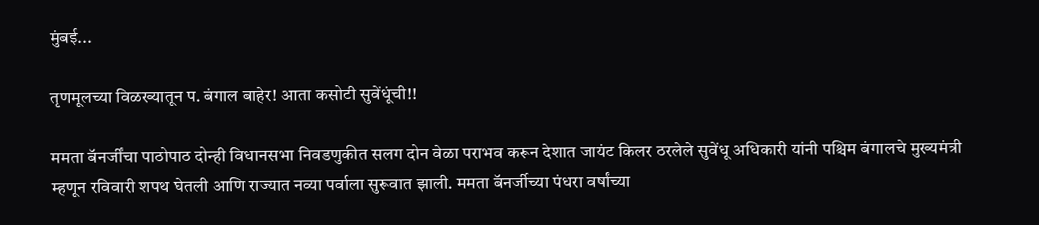मुंबई...

तृणमूलच्या विळख्यातून प. बंगाल बाहेर! आता कसोटी सुवेंधूंची!!

ममता बॅनर्जींचा पाठोपाठ दोन्ही विधानसभा निवडणुकीत सलग दोन वेळा पराभव करून देशात जायंट किलर ठरलेले सुवेंधू अधिकारी यांनी पश्चिम बंगालचे मुख्यमंत्री म्हणून रविवारी शपथ घेतली आणि राज्यात नव्या पर्वाला सुरूवात झाली. ममता बॅनर्जीच्या पंधरा वर्षांच्या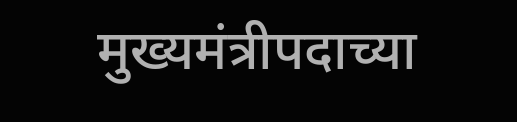मुख्यमंत्रीपदाच्या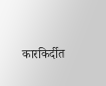कारकिर्दीत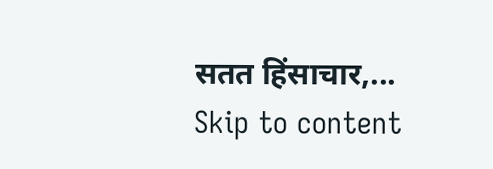सतत हिंसाचार,...
Skip to content